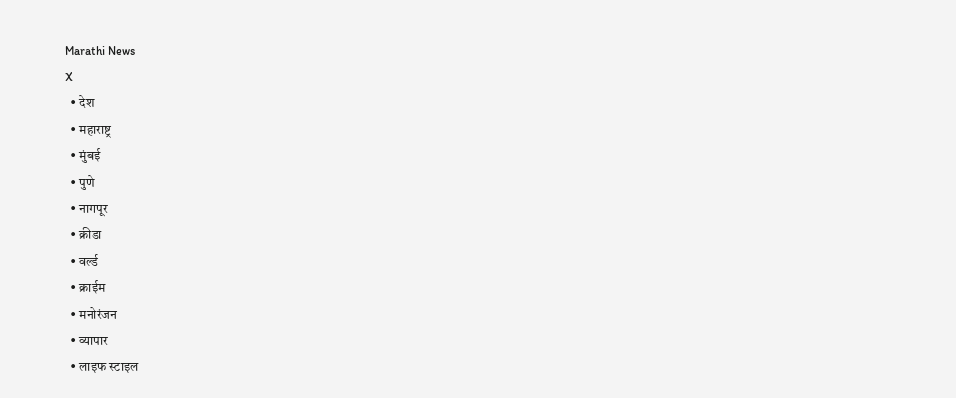Marathi News
X
  • देश
  • महाराष्ट्र
  • मुंबई
  • पुणे
  • नागपूर
  • क्रीडा
  • वर्ल्ड
  • क्राईम
  • मनोरंजन
  • व्यापार
  • लाइफ स्टाइल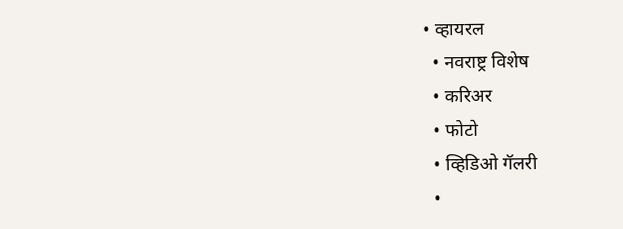• व्हायरल
  • नवराष्ट्र विशेष
  • करिअर
  • फोटो
  • व्हिडिओ गॅलरी
  •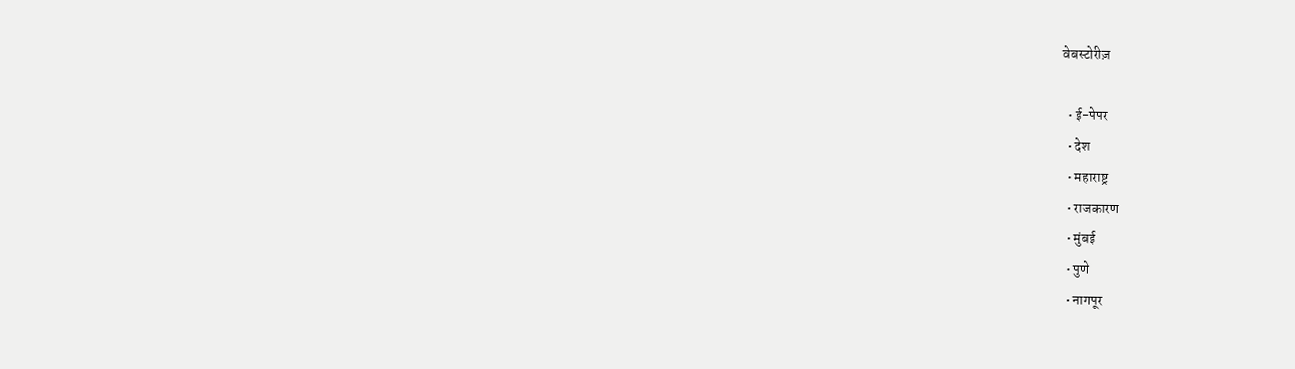वेबस्टोरीज़

  • ई-पेपर
  • देश
  • महाराष्ट्र
  • राजकारण
  • मुंबई
  • पुणे
  • नागपूर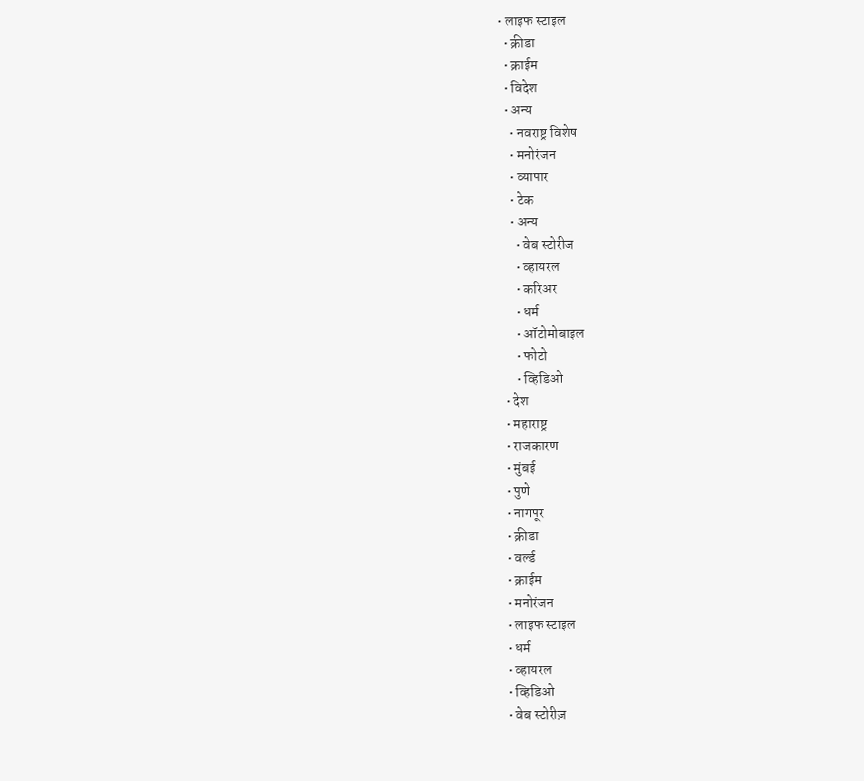• लाइफ स्टाइल
  • क्रीडा
  • क्राईम
  • विदेश
  • अन्य
    • नवराष्ट्र विशेष
    • मनोरंजन
    • व्यापार
    • टेक
    • अन्य
      • वेब स्टोरीज
      • व्हायरल
      • करिअर
      • धर्म
      • ऑटोमोबाइल
      • फोटो
      • व्हिडिओ
  • देश
  • महाराष्ट्र
  • राजकारण
  • मुंबई
  • पुणे
  • नागपूर
  • क्रीडा
  • वर्ल्ड
  • क्राईम
  • मनोरंजन
  • लाइफ स्टाइल
  • धर्म
  • व्हायरल
  • व्हिडिओ
  • वेब स्टोरीज़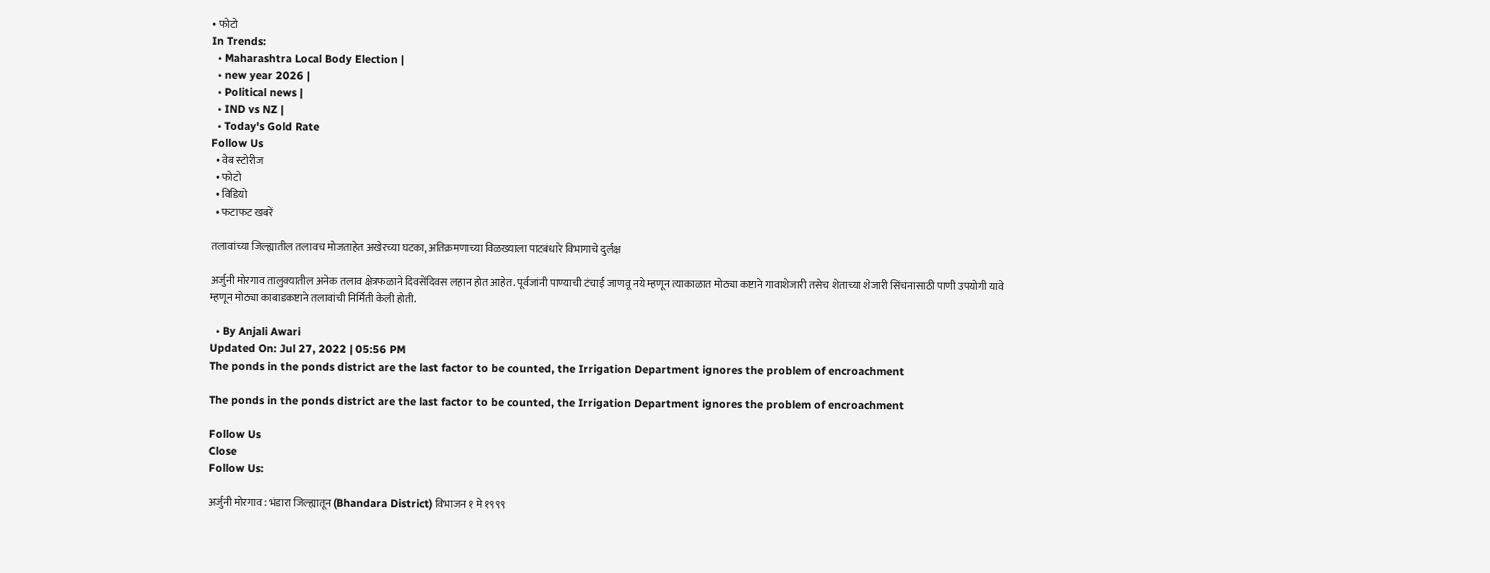• फोटो
In Trends:
  • Maharashtra Local Body Election |
  • new year 2026 |
  • Political news |
  • IND vs NZ |
  • Today's Gold Rate
Follow Us
  • वेब स्टोरीज
  • फोटो
  • विडियो
  • फटाफट खबरें

तलावांच्या जिल्ह्यातील तलावच मोजताहेत अखेरच्या घटका, अतिक्रमणाच्या विळख्याला पाटबंधारे विभागाचे दुर्लक्ष

अर्जुनी मोरगाव तालुक्यातील अनेक तलाव क्षेत्रफळाने दिवसेंदिवस लहान होत आहेत. पूर्वजांनी पाण्याची टंचाई जाणवू नये म्हणून त्याकाळात मोठ्या कष्टाने गावाशेजारी तसेच शेताच्या शेजारी सिंचनासाठी पाणी उपयोगी यावे म्हणून मोठ्या काबाडकष्टाने तलावांची निर्मिती केली होती.

  • By Anjali Awari
Updated On: Jul 27, 2022 | 05:56 PM
The ponds in the ponds district are the last factor to be counted, the Irrigation Department ignores the problem of encroachment

The ponds in the ponds district are the last factor to be counted, the Irrigation Department ignores the problem of encroachment

Follow Us
Close
Follow Us:

अर्जुनी मोरगाव : भंडारा जिल्ह्यातून (Bhandara District) विभाजन १ मे १९९९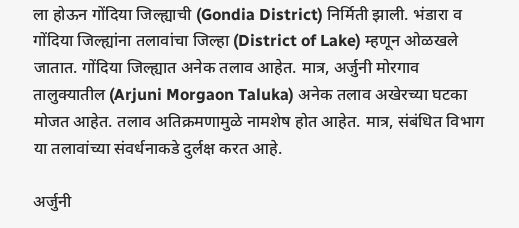ला होऊन गोंदिया जिल्ह्याची (Gondia District) निर्मिती झाली. भंडारा व गोंदिया जिल्ह्यांना तलावांचा जिल्हा (District of Lake) म्हणून ओळखले जातात. गोंदिया जिल्ह्यात अनेक तलाव आहेत. मात्र, अर्जुनी मोरगाव तालुक्यातील (Arjuni Morgaon Taluka) अनेक तलाव अखेरच्या घटका मोजत आहेत. तलाव अतिक्रमणामुळे नामशेष होत आहेत. मात्र, संबंधित विभाग या तलावांच्या संवर्धनाकडे दुर्लक्ष करत आहे.

अर्जुनी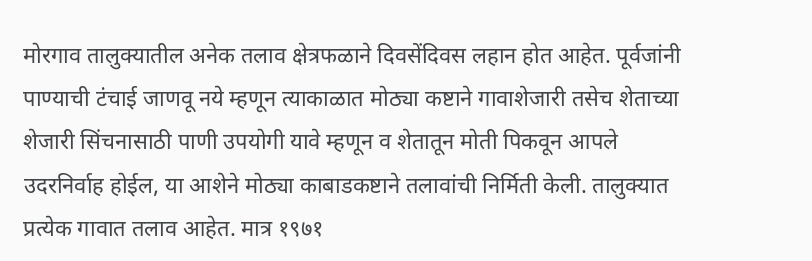मोरगाव तालुक्यातील अनेक तलाव क्षेत्रफळाने दिवसेंदिवस लहान होत आहेत. पूर्वजांनी पाण्याची टंचाई जाणवू नये म्हणून त्याकाळात मोठ्या कष्टाने गावाशेजारी तसेच शेताच्या शेजारी सिंचनासाठी पाणी उपयोगी यावे म्हणून व शेतातून मोती पिकवून आपले उदरनिर्वाह होईल, या आशेने मोठ्या काबाडकष्टाने तलावांची निर्मिती केली. तालुक्यात प्रत्येक गावात तलाव आहेत. मात्र १९७१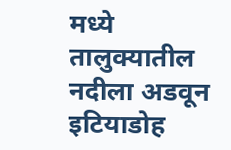मध्ये तालुक्यातील नदीला अडवून इटियाडोह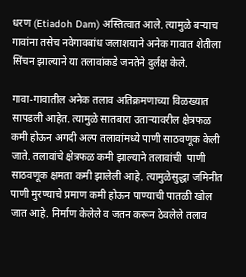धरण (Etiadoh Dam) अस्तित्वात आले. त्यामुळे बऱ्याच गावांना तसेच नवेगावबांध जलाशयाने अनेक गावात शेतीला सिंचन झाल्याने या तलावांकडे जनतेने दुर्लक्ष केले.

गावा-गावातील अनेक तलाव अतिक्रमणाच्या विळख्यात सापडली आहेत. त्यामुळे सातबारा उताऱ्यावरील क्षेत्रफळ कमी होऊन अगदी अल्प तलावांमध्ये पाणी साठवणूक केली जाते. तलावांचे क्षेत्रफळ कमी झाल्याने तलावांची  पाणी साठवणूक क्षमता कमी झालेली आहे. त्यामुळेसुद्धा जमिनीत पाणी मुरण्याचे प्रमाण कमी होऊन पाण्याची पातळी खोल जात आहे. निर्माण केलेले व जतन करून ठेवलेले तलाव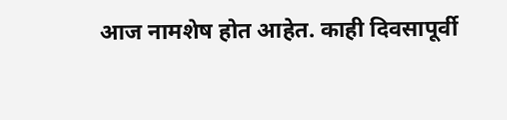आज नामशेष होत आहेत. काही दिवसापूर्वी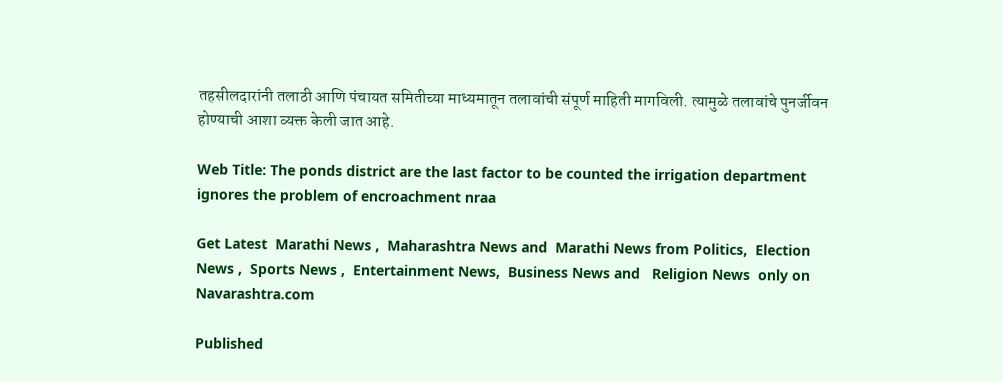तहसीलदारांनी तलाठी आणि पंचायत समितीच्या माध्यमातून तलावांची संपूर्ण माहिती मागविली. त्यामुळे तलावांचे पुनर्जीवन होण्याची आशा व्यक्त केली जात आहे.

Web Title: The ponds district are the last factor to be counted the irrigation department ignores the problem of encroachment nraa

Get Latest  Marathi News ,  Maharashtra News and  Marathi News from Politics,  Election News ,  Sports News ,  Entertainment News,  Business News and   Religion News  only on Navarashtra.com

Published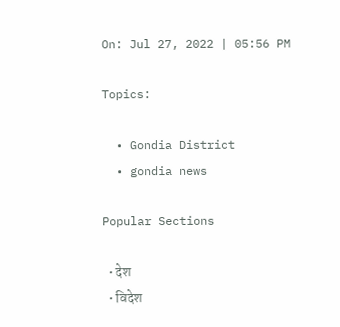On: Jul 27, 2022 | 05:56 PM

Topics:

  • Gondia District
  • gondia news

Popular Sections

  • देश
  • विदेश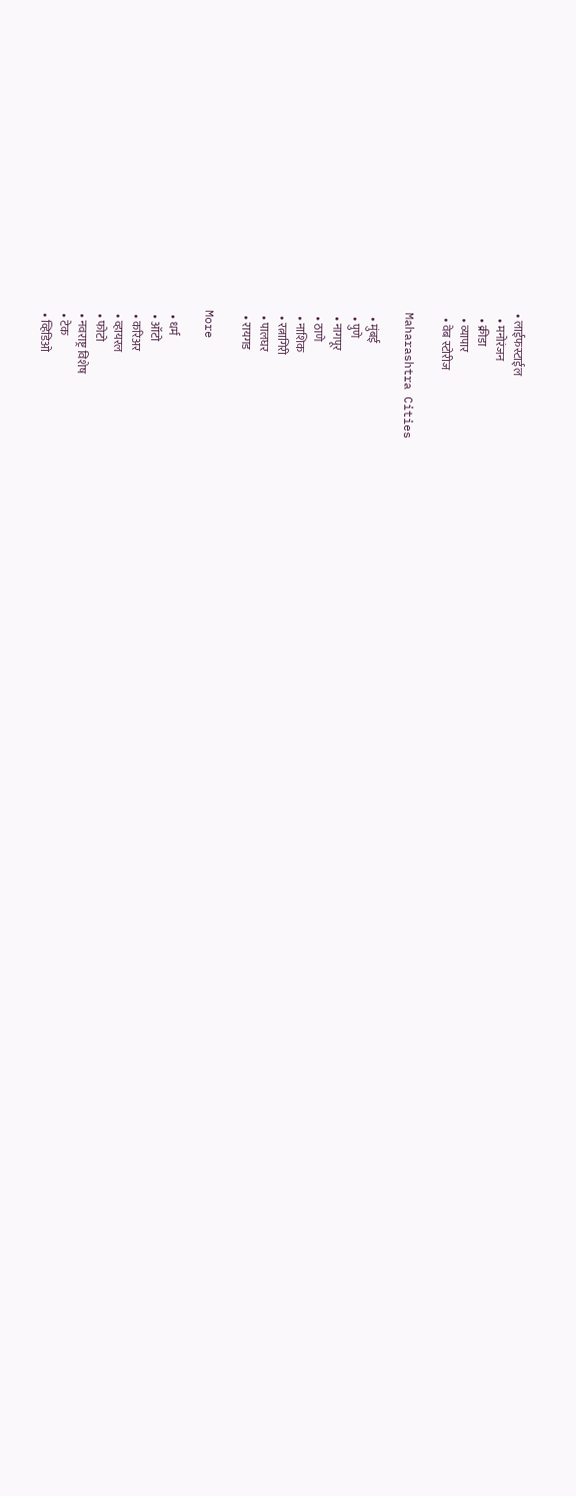• लाईफस्टाईल
  • मनोरंजन
  • क्रीडा
  • व्यापार
  • वेब स्टोरीज

Maharashtra Cities

  • मुंबई
  • पुणे
  • नागपूर
  • ठाणे
  • नाशिक
  • रत्नागिरी
  • पालघर
  • रायगड

More

  • धर्म
  • ऑटो
  • करिअर
  • व्हायरल
  • फोटो
  • नवराष्ट्र विशेष
  • टेक
  • व्हिडिओ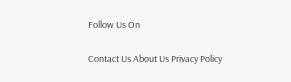Follow Us On

Contact Us About Us Privacy Policy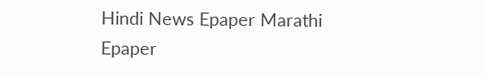Hindi News Epaper Marathi Epaper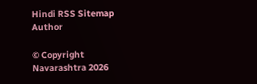Hindi RSS Sitemap Author

© Copyright Navarashtra 2026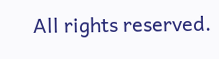All rights reserved.